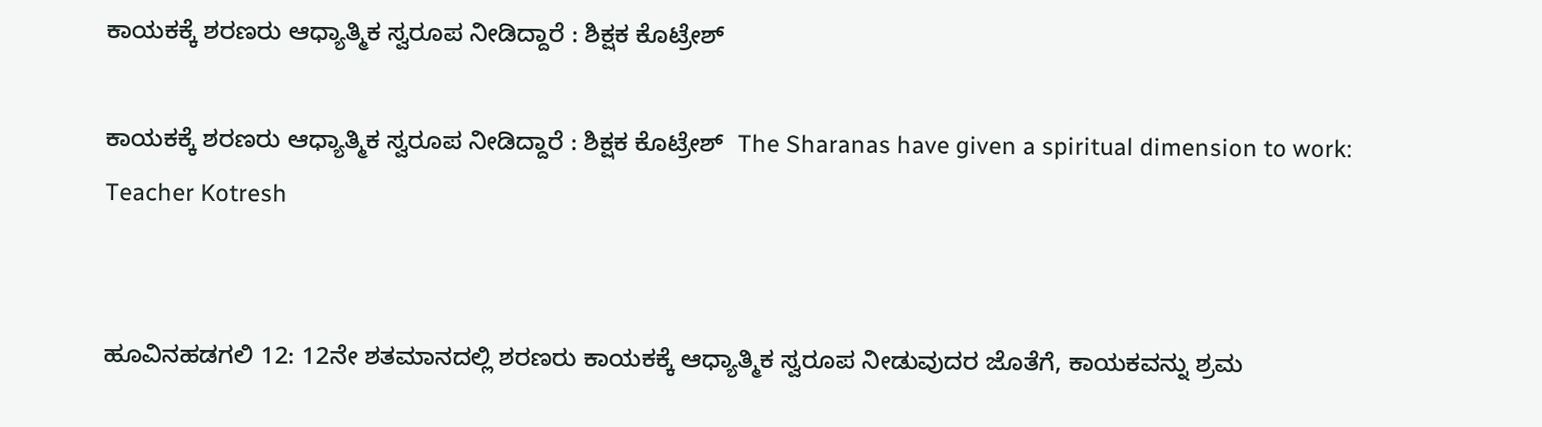ಕಾಯಕಕ್ಕೆ ಶರಣರು ಆಧ್ಯಾತ್ಮಿಕ ಸ್ವರೂಪ ನೀಡಿದ್ದಾರೆ : ಶಿಕ್ಷಕ ಕೊಟ್ರೇಶ್

ಕಾಯಕಕ್ಕೆ ಶರಣರು ಆಧ್ಯಾತ್ಮಿಕ ಸ್ವರೂಪ ನೀಡಿದ್ದಾರೆ : ಶಿಕ್ಷಕ ಕೊಟ್ರೇಶ್  The Sharanas have given a spiritual dimension to work: Teacher Kotresh


ಹೂವಿನಹಡಗಲಿ 12: 12ನೇ ಶತಮಾನದಲ್ಲಿ ಶರಣರು ಕಾಯಕಕ್ಕೆ ಆಧ್ಯಾತ್ಮಿಕ ಸ್ವರೂಪ ನೀಡುವುದರ ಜೊತೆಗೆ, ಕಾಯಕವನ್ನು ಶ್ರಮ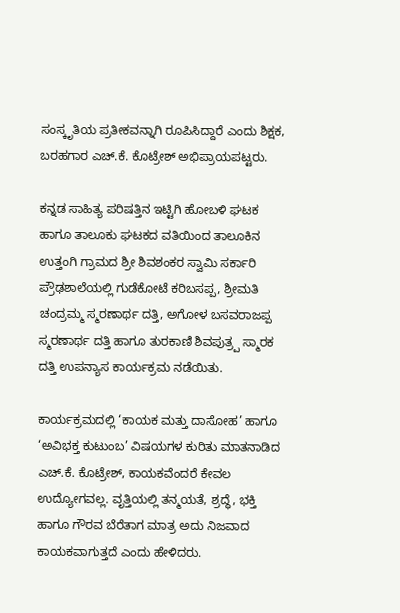ಸಂಸ್ಕೃತಿಯ ಪ್ರತೀಕವನ್ನಾಗಿ ರೂಪಿಸಿದ್ದಾರೆ ಎಂದು ಶಿಕ್ಷಕ, ಬರಹಗಾರ ಎಚ್‌.ಕೆ. ಕೊಟ್ರೇಶ್ ಅಭಿಪ್ರಾಯಪಟ್ಟರು.

ಕನ್ನಡ ಸಾಹಿತ್ಯ ಪರಿಷತ್ತಿನ ಇಟ್ಟಿಗಿ ಹೋಬಳಿ ಘಟಕ ಹಾಗೂ ತಾಲೂಕು ಘಟಕದ ವತಿಯಿಂದ ತಾಲೂಕಿನ ಉತ್ತಂಗಿ ಗ್ರಾಮದ ಶ್ರೀ ಶಿವಶಂಕರ ಸ್ವಾಮಿ ಸರ್ಕಾರಿ ಪ್ರೌಢಶಾಲೆಯಲ್ಲಿ ಗುಡೆಕೋಟೆ ಕರಿಬಸಪ್ಪ, ಶ್ರೀಮತಿ ಚಂದ್ರಮ್ಮ ಸ್ಮರಣಾರ್ಥ ದತ್ತಿ, ಅಗೋಳ ಬಸವರಾಜಪ್ಪ ಸ್ಮರಣಾರ್ಥ ದತ್ತಿ ಹಾಗೂ ತುರಕಾಣಿ ಶಿವಪುತ್ರ‍್ಪ ಸ್ಮಾರಕ ದತ್ತಿ ಉಪನ್ಯಾಸ ಕಾರ್ಯಕ್ರಮ ನಡೆಯಿತು.

ಕಾರ್ಯಕ್ರಮದಲ್ಲಿ ‘ಕಾಯಕ ಮತ್ತು ದಾಸೋಹ’ ಹಾಗೂ ‘ಅವಿಭಕ್ತ ಕುಟುಂಬ’ ವಿಷಯಗಳ ಕುರಿತು ಮಾತನಾಡಿದ ಎಚ್‌.ಕೆ. ಕೊಟ್ರೇಶ್, ಕಾಯಕವೆಂದರೆ ಕೇವಲ ಉದ್ಯೋಗವಲ್ಲ. ವೃತ್ತಿಯಲ್ಲಿ ತನ್ಮಯತೆ, ಶ್ರದ್ಧೆ, ಭಕ್ತಿ ಹಾಗೂ ಗೌರವ ಬೆರೆತಾಗ ಮಾತ್ರ ಅದು ನಿಜವಾದ ಕಾಯಕವಾಗುತ್ತದೆ ಎಂದು ಹೇಳಿದರು.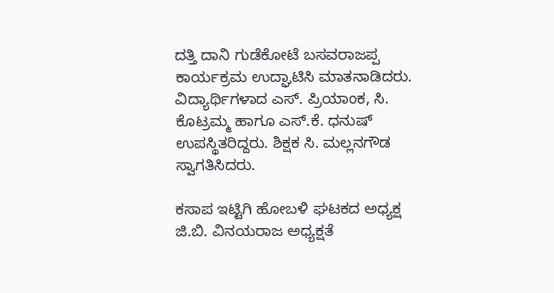ದತ್ತಿ ದಾನಿ ಗುಡೆಕೋಟೆ ಬಸವರಾಜಪ್ಪ ಕಾರ್ಯಕ್ರಮ ಉದ್ಘಾಟಿಸಿ ಮಾತನಾಡಿದರು. ವಿದ್ಯಾರ್ಥಿಗಳಾದ ಎಸ್‌. ಪ್ರಿಯಾಂಕ, ಸಿ. ಕೊಟ್ರಮ್ಮ ಹಾಗೂ ಎಸ್‌.ಕೆ. ಧನುಷ್ ಉಪಸ್ಥಿತರಿದ್ದರು. ಶಿಕ್ಷಕ ಸಿ. ಮಲ್ಲನಗೌಡ ಸ್ವಾಗತಿಸಿದರು.

ಕಸಾಪ ಇಟ್ಟಿಗಿ ಹೋಬಳಿ ಘಟಕದ ಅಧ್ಯಕ್ಷ ಜಿ.ಬಿ. ವಿನಯರಾಜ ಅಧ್ಯಕ್ಷತೆ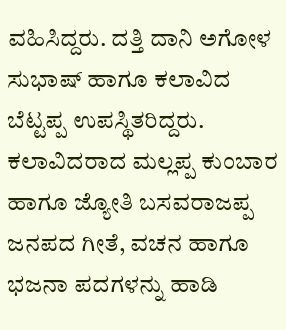ವಹಿಸಿದ್ದರು. ದತ್ತಿ ದಾನಿ ಅಗೋಳ ಸುಭಾಷ್ ಹಾಗೂ ಕಲಾವಿದ ಬೆಟ್ಟಪ್ಪ ಉಪಸ್ಥಿತರಿದ್ದರು.  ಕಲಾವಿದರಾದ ಮಲ್ಲಪ್ಪ ಕುಂಬಾರ ಹಾಗೂ ಜ್ಯೋತಿ ಬಸವರಾಜಪ್ಪ ಜನಪದ ಗೀತೆ, ವಚನ ಹಾಗೂ ಭಜನಾ ಪದಗಳನ್ನು ಹಾಡಿ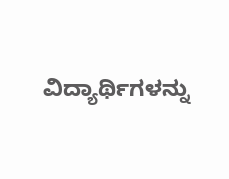ವಿದ್ಯಾರ್ಥಿಗಳನ್ನು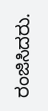ರಂಜಿಸಿದರು.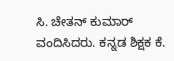ಸಿ. ಚೇತನ್ ಕುಮಾರ್ ವಂದಿಸಿದರು. ಕನ್ನಡ ಶಿಕ್ಷಕ ಕೆ.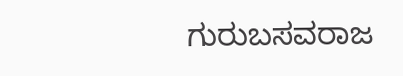ಗುರುಬಸವರಾಜ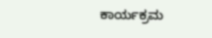ಕಾರ್ಯಕ್ರಮ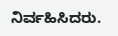ನಿರ್ವಹಿಸಿದರು.